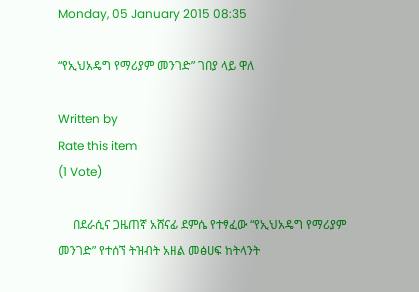Monday, 05 January 2015 08:35

“የኢህአዴግ የማሪያም መንገድ” ገበያ ላይ ዋለ

Written by
Rate this item
(1 Vote)

     በደራሲና ጋዜጠኛ አሸናፊ ደምሴ የተፃፈው “የኢህአዴግ የማሪያም መንገድ” የተሰኘ ትዝብት አዘል መፅሀፍ ከትላንት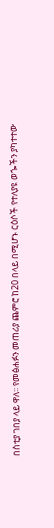በስቲያ ገበያ ላይ ዋለ፡፡ የመፅሐፉን መጠሪያ ጨምሮ ከ20 በላይ በሚሆኑ ርዕሶች የተለያዩ ወጐችን ያካተተው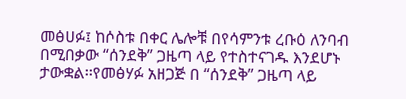መፅሀፉ፤ ከሶስቱ በቀር ሌሎቹ በየሳምንቱ ረቡዕ ለንባብ በሚበቃው “ሰንደቅ” ጋዜጣ ላይ የተስተናገዱ እንደሆኑ ታውቋል፡፡የመፅሃፉ አዘጋጅ በ “ሰንደቅ” ጋዜጣ ላይ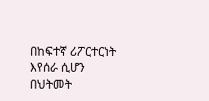በከፍተኛ ሪፖርተርነት እየሰራ ሲሆን በህትመት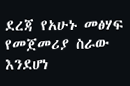ደረጃ የአሁኑ መፅሃፍ የመጀመሪያ ስራው እንደሆነ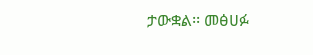ታውቋል፡፡ መፅሀፉ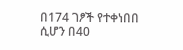በ174 ገፆች የተቀነበበ ሲሆን በ40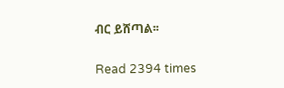ብር ይሸጣል፡፡

Read 2394 times